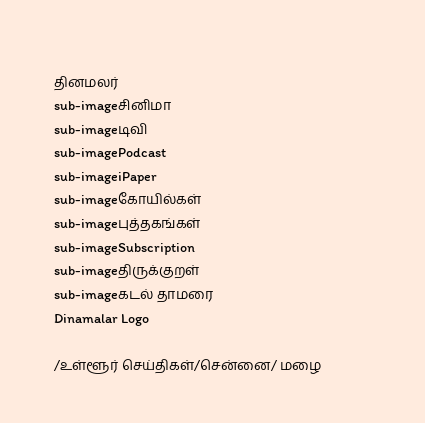தினமலர்
sub-imageசினிமா
sub-imageடிவி
sub-imagePodcast
sub-imageiPaper
sub-imageகோயில்கள்
sub-imageபுத்தகங்கள்
sub-imageSubscription
sub-imageதிருக்குறள்
sub-imageகடல் தாமரை
Dinamalar Logo

/உள்ளூர் செய்திகள்/சென்னை/ மழை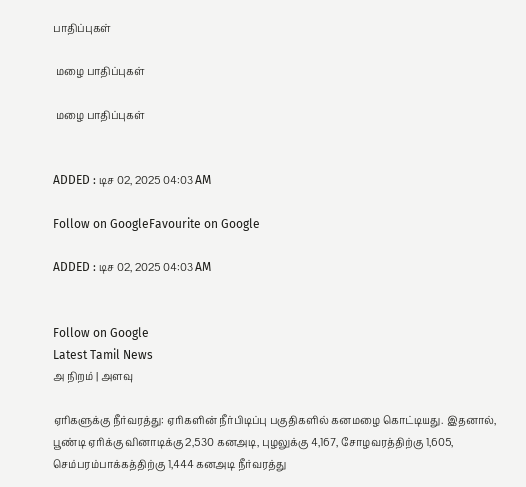பாதிப்புகள்

 மழை பாதிப்புகள்

 மழை பாதிப்புகள்


ADDED : டிச 02, 2025 04:03 AM

Follow on GoogleFavourite on Google

ADDED : டிச 02, 2025 04:03 AM


Follow on Google
Latest Tamil News
அ நிறம் | அளவு

ஏரிகளுக்கு நீர்வரத்து: ஏரிகளின் நீர்பிடிப்பு பகுதிகளில் கனமழை கொட்டியது. இதனால், பூண்டி ஏரிக்கு வினாடிக்கு 2,530 கனஅடி, புழலுக்கு 4,167, சோழவரத்திற்கு 1,605, செம்பரம்பாக்கத்திற்கு 1,444 கனஅடி நீர்வரத்து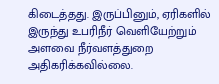கிடைத்தது. இருப்பினும், ஏரிகளில் இருந்து உபரிநீர் வெளியேற்றும் அளவை நீர்வளத்துறை அதிகரிக்கவில்லை.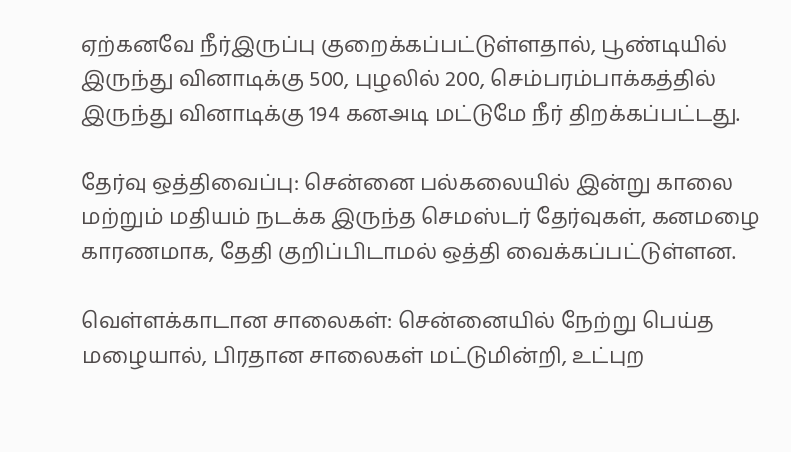ஏற்கனவே நீர்இருப்பு குறைக்கப்பட்டுள்ளதால், பூண்டியில் இருந்து வினாடிக்கு 500, புழலில் 200, செம்பரம்பாக்கத்தில் இருந்து வினாடிக்கு 194 கனஅடி மட்டுமே நீர் திறக்கப்பட்டது.

தேர்வு ஒத்திவைப்பு: சென்னை பல்கலையில் இன்று காலை மற்றும் மதியம் நடக்க இருந்த செமஸ்டர் தேர்வுகள், கனமழை காரணமாக, தேதி குறிப்பிடாமல் ஒத்தி வைக்கப்பட்டுள்ளன.

வெள்ளக்காடான சாலைகள்: சென்னையில் நேற்று பெய்த மழையால், பிரதான சாலைகள் மட்டுமின்றி, உட்புற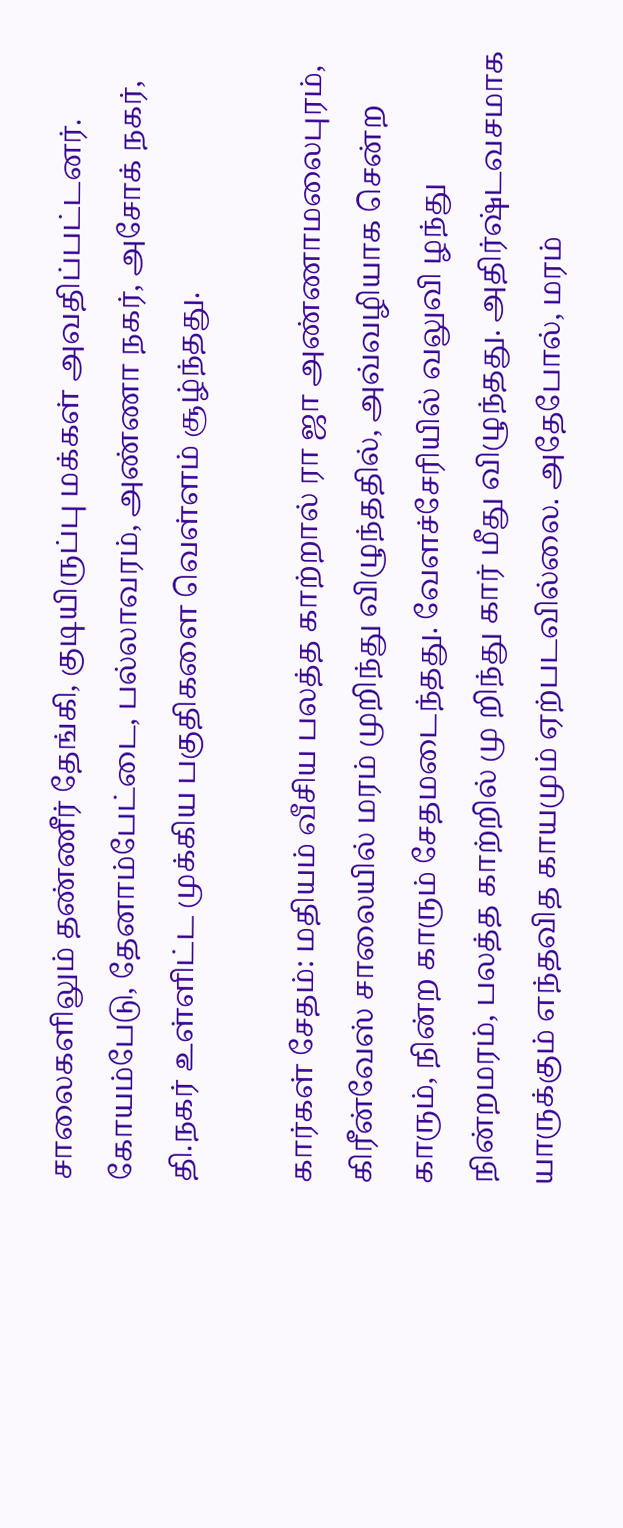சாலைகளிலும் தண்ணீர் தேங்கி, குடியிருப்பு மக்கள் அவதிப்பட்டனர். கோயம்பேடு, தேனாம்பேட்டை, பல்லாவரம், அண்ணா நகர், அசோக் நகர், தி.நகர் உள்ளிட்ட முக்கிய பகுதிகளை வெள்ளம் சூழ்ந்தது.

கார்கள் சேதம்: மதியம் வீசிய பலத்த காற்றால் ரா ஜா அண்ணாமலைபுரம், கிரீன்வேஸ் சாலையில் மரம் முறிந்து விழுந்ததில், அவ்வழியாக சென்ற காரும், நின்ற காரும் சேதமடைந்தது. வேளச்சேரியில் வலுவி ழந்து நின்றமரம், பலத்த காற்றில் மு றிந்து கார் மீது விழுந்தது. அதிர்ஷ்டவசமாக யாருக்கும் எந்தவித காயமும் ஏற்படவில்லை. அதேபோல், மரம்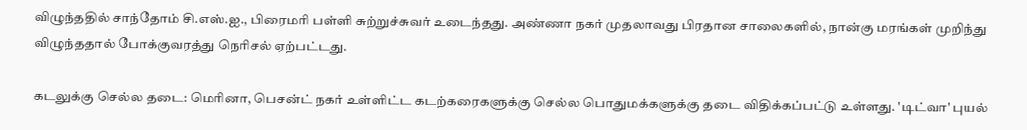விழுந்ததில் சாந்தோம் சி.எஸ்.ஐ., பிரைமரி பள்ளி சுற்றுச்சுவர் உடைந்தது. அண்ணா நகர் முதலாவது பிரதான சாலைகளில், நான்கு மரங்கள் முறிந்து விழுந்ததால் போக்குவரத்து நெரிசல் ஏற்பட்டது.

கடலுக்கு செல்ல தடை: மெரினா, பெசன்ட் நகர் உள்ளிட்ட கடற்கரைகளுக்கு செல்ல பொதுமக்களுக்கு தடை விதிக்கப்பட்டு உள்ளது. 'டிட்வா' புயல்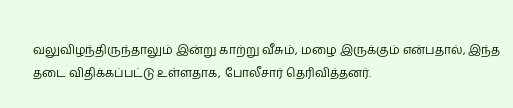வலுவிழந்திருந்தாலும் இன்று காற்று வீசும், மழை இருக்கும் என்பதால், இந்த தடை விதிக்கப்பட்டு உள்ளதாக, போலீசார் தெரிவித்தனர்.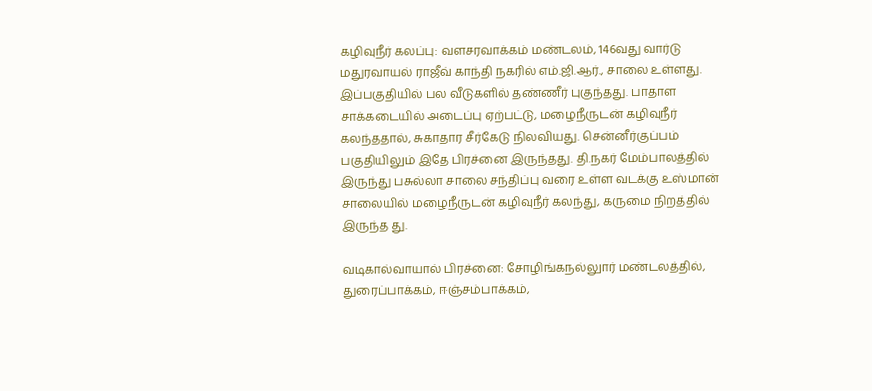கழிவுநீர் கலப்பு: வளசரவாக்கம் மண்டலம், 146வது வார்டு மதுரவாயல் ராஜீவ் காந்தி நகரில் எம்.ஜி.ஆர்., சாலை உள்ளது. இப்பகுதியில் பல வீடுகளில் தண்ணீர் புகுந்தது. பாதாள சாக்கடையில் அடைப்பு ஏற்பட்டு, மழைநீருடன் கழிவுநீர் கலந்ததால், சுகாதார சீர்கேடு நிலவியது. சென்னீர்குப்பம் பகுதியிலும் இதே பிரச்னை இருந்தது. தி.நகர் மேம்பாலத்தில் இருந்து பசுல்லா சாலை சந்திப்பு வரை உள்ள வடக்கு உஸ்மான் சாலையில் மழைநீருடன் கழிவுநீர் கலந்து, கருமை நிறத்தில் இருந்த து.

வடிகால்வாயால் பிரச்னை: சோழிங்கநல்லுார் மண்டலத்தில், துரைப்பாக்கம், ஈஞ்சம்பாக்கம்,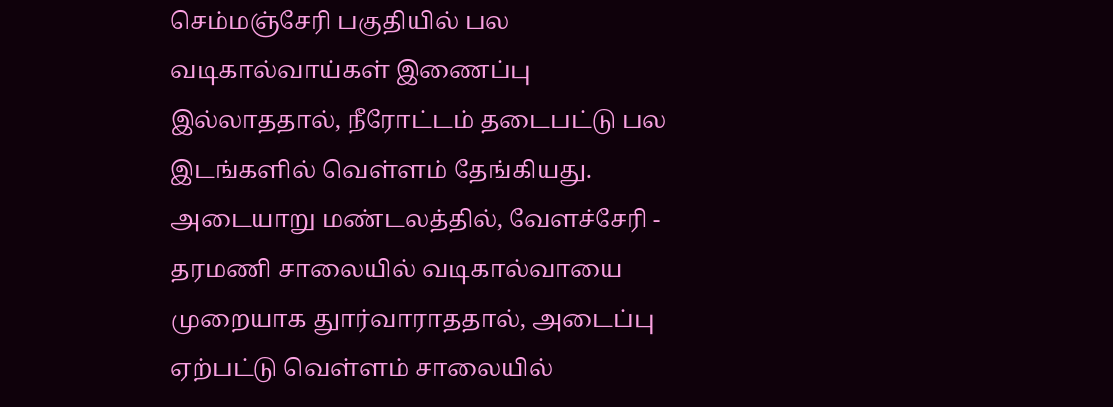செம்மஞ்சேரி பகுதியில் பல வடிகால்வாய்கள் இணைப்பு இல்லாததால், நீரோட்டம் தடைபட்டு பல இடங்களில் வெள்ளம் தேங்கியது. அடையாறு மண்டலத்தில், வேளச்சேரி - தரமணி சாலையில் வடிகால்வாயை முறையாக துார்வாராததால், அடைப்பு ஏற்பட்டு வெள்ளம் சாலையில்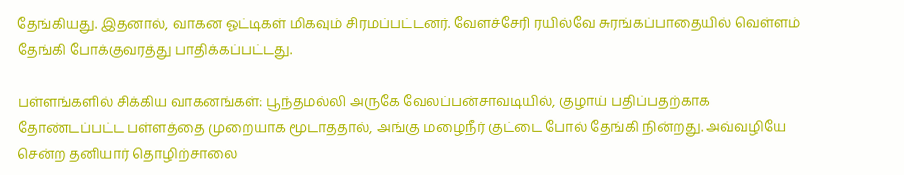தேங்கியது. இதனால், வாகன ஓட்டிகள் மிகவும் சிரமப்பட்டனர். வேளச்சேரி ரயில்வே சுரங்கப்பாதையில் வெள்ளம் தேங்கி போக்குவரத்து பாதிக்கப்பட்டது.

பள்ளங்களில் சிக்கிய வாகனங்கள்: பூந்தமல்லி அருகே வேலப்பன்சாவடியில், குழாய் பதிப்பதற்காக தோண்டப்பட்ட பள்ளத்தை முறையாக மூடாததால், அங்கு மழைநீர் குட்டை போல் தேங்கி நின்றது. அவ்வழியே சென்ற தனியார் தொழிற்சாலை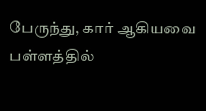பேருந்து, கார் ஆகியவை பள்ளத்தில்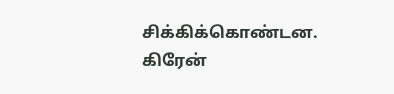சிக்கிக்கொண்டன. கிரேன்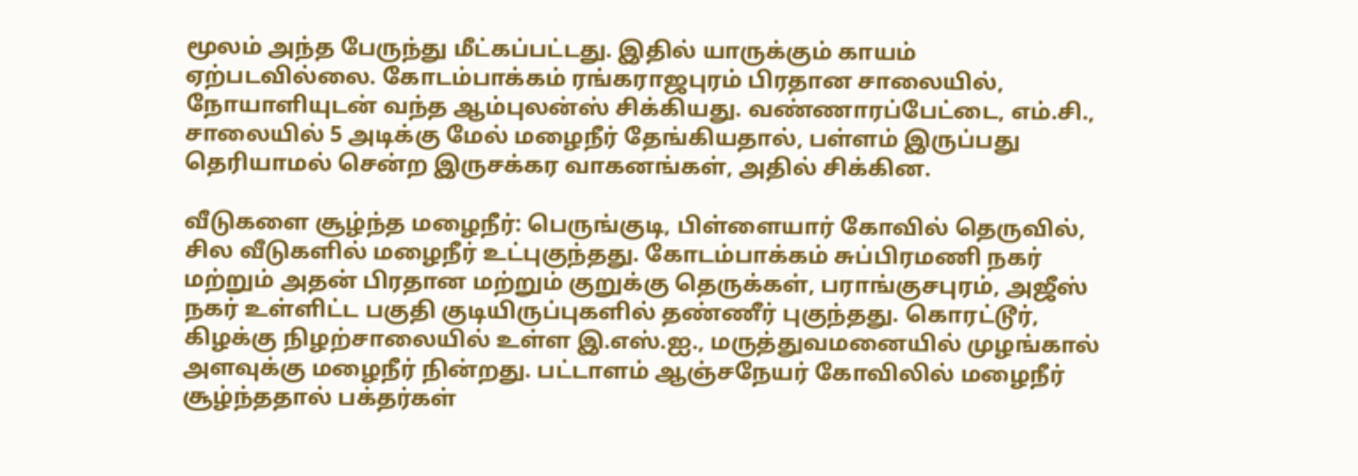மூலம் அந்த பேருந்து மீட்கப்பட்டது. இதில் யாருக்கும் காயம் ஏற்படவில்லை. கோடம்பாக்கம் ரங்கராஜபுரம் பிரதான சாலையில், நோயாளியுடன் வந்த ஆம்புலன்ஸ் சிக்கியது. வண்ணாரப்பேட்டை, எம்.சி., சாலையில் 5 அடிக்கு மேல் மழைநீர் தேங்கியதால், பள்ளம் இருப்பது தெரியாமல் சென்ற இருசக்கர வாகனங்கள், அதில் சிக்கின.

வீடுகளை சூழ்ந்த மழைநீர்: பெருங்குடி, பிள்ளையார் கோவில் தெருவில், சில வீடுகளில் மழைநீர் உட்புகுந்தது. கோடம்பாக்கம் சுப்பிரமணி நகர் மற்றும் அதன் பிரதான மற்றும் குறுக்கு தெருக்கள், பராங்குசபுரம், அஜீஸ் நகர் உள்ளிட்ட பகுதி குடியிருப்புகளில் தண்ணீர் புகுந்தது. கொரட்டூர், கிழக்கு நிழற்சாலையில் உள்ள இ.எஸ்.ஐ., மருத்துவமனையில் முழங்கால் அளவுக்கு மழைநீர் நின்றது. பட்டாளம் ஆஞ்சநேயர் கோவிலில் மழைநீர் சூழ்ந்ததால் பக்தர்கள்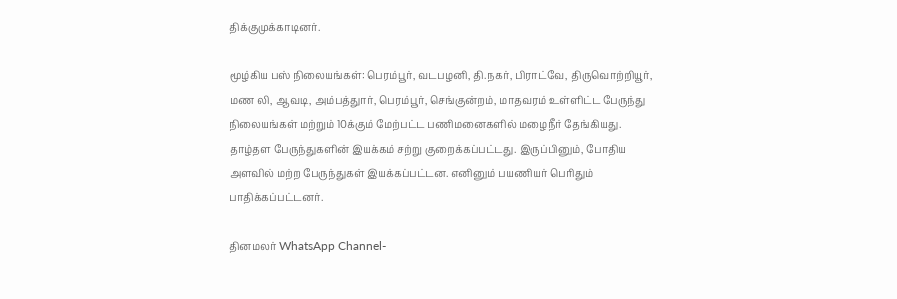திக்குமுக்காடினர்.

மூழ்கிய பஸ் நிலையங்கள்: பெரம்பூர், வடபழனி, தி.நகர், பிராட்வே, திருவொற்றியூர், மண லி, ஆவடி, அம்பத்துார், பெரம்பூர், செங்குன்றம், மாதவரம் உள்ளிட்ட பேருந்து நிலையங்கள் மற்றும் 10க்கும் மேற்பட்ட பணிமனைகளில் மழைநீர் தேங்கியது. தாழ்தள பேருந்துகளின் இயக்கம் சற்று குறைக்கப்பட்டது. இருப்பினும், போதிய அளவில் மற்ற பேருந்துகள் இயக்கப்பட்டன. எனினும் பயணியர் பெரிதும் பாதிக்கப்பட்டனர்.

தினமலர் WhatsApp Channel-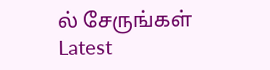ல் சேருங்கள்
Latest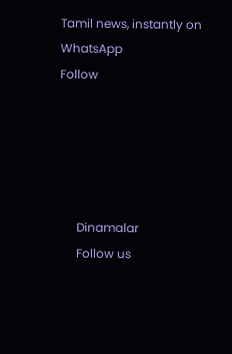Tamil news, instantly on WhatsApp
Follow





      Dinamalar
      Follow us